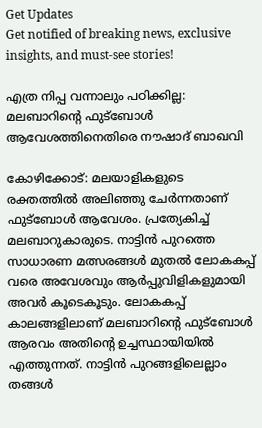Get Updates
Get notified of breaking news, exclusive insights, and must-see stories!

എത്ര നിപ്പ വന്നാലും പഠിക്കില്ല: മലബാറിന്റെ ഫുട്‌ബോള്‍ ആവേശത്തിനെതിരെ നൗഷാദ് ബാഖവി

കോഴിക്കോട്: മലയാളികളുടെ രക്തത്തില്‍ അലിഞ്ഞു ചേര്‍ന്നതാണ് ഫുട്‌ബോള്‍ ആവേശം. പ്രത്യേകിച്ച് മലബാറുകാരുടെ. നാട്ടിന്‍ പുറത്തെ സാധാരണ മത്സരങ്ങള്‍ മുതല്‍ ലോകകപ്പ് വരെ അവേശവും ആര്‍പ്പുവിളികളുമായി അവര്‍ കൂടെകൂടും. ലോകകപ്പ് കാലങ്ങളിലാണ് മലബാറിന്റെ ഫുട്‌ബോള്‍ ആരവം അതിന്റെ ഉച്ചസ്ഥായിയില്‍ എത്തുന്നത്. നാട്ടിന്‍ പുറങ്ങളിലെല്ലാം തങ്ങള്‍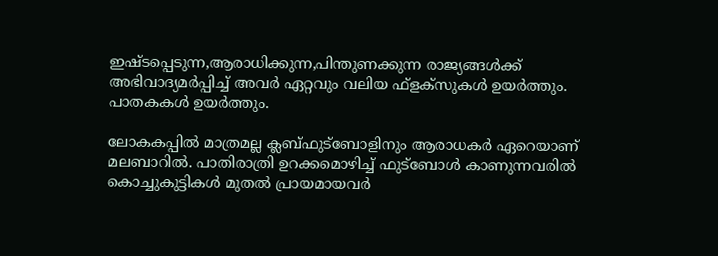ഇഷ്ടപ്പെടുന്ന,ആരാധിക്കുന്ന,പിന്തുണക്കുന്ന രാജ്യങ്ങള്‍ക്ക് അഭിവാദ്യമര്‍പ്പിച്ച് അവര്‍ ഏറ്റവും വലിയ ഫ്‌ളക്‌സുകള്‍ ഉയര്‍ത്തും. പാതകകള്‍ ഉയര്‍ത്തും.

ലോകകപ്പില്‍ മാത്രമല്ല ക്ലബ്ഫുട്‌ബോളിനും ആരാധകര്‍ ഏറെയാണ് മലബാറില്‍. പാതിരാത്രി ഉറക്കമൊഴിച്ച് ഫുട്‌ബോള്‍ കാണുന്നവരില്‍ കൊച്ചുകുട്ടികള്‍ മുതല്‍ പ്രായമായവര്‍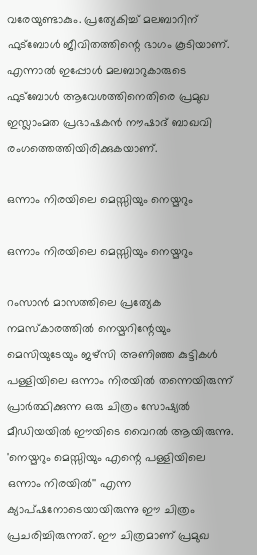വരേയുണ്ടാകും. പ്രത്യേകിച്ച് മലബാറിന് ഫുട്‌ബോള്‍ ജീവിതത്തിന്റെ ഭാഗം കൂടിയാണ്. എന്നാല്‍ ഇപ്പോള്‍ മലബാറുകാരുടെ ഫുട്‌ബോള്‍ ആവേശത്തിനെതിരെ പ്രമുഖ ഇസ്ലാംമത പ്രഭാഷകന്‍ നൗഷാദ് ബാഖവി രംഗത്തെത്തിയിരിക്കുകയാണ്.

ഒന്നാം നിരയിലെ മെസ്സിയും നെയ്മറും

ഒന്നാം നിരയിലെ മെസ്സിയും നെയ്മറും

റംസാന്‍ മാസത്തിലെ പ്രത്യേക നമസ്‌കാരത്തില്‍ നെയ്മറിന്റേയും മെസിയുടേയും ജഴ്‌സി അണിഞ്ഞ കുട്ടികള്‍ പള്ളിയിലെ ഒന്നാം നിരയില്‍ തന്നെയിരുന്ന് പ്രാര്‍ത്ഥിക്കുന്ന ഒരു ചിത്രം സോഷ്യല്‍ മീഡിയയില്‍ ഈയിടെ വൈറല്‍ ആയിരുന്നു. 'നെയ്മറും മെസ്സിയും എന്റെ പള്ളിയിലെ ഒന്നാം നിരയില്‍'' എന്ന ക്യാപ്ഷനോടെയായിരുന്നു ഈ ചിത്രം പ്രചരിച്ചിരുന്നത്. ഈ ചിത്രമാണ് പ്രമുഖ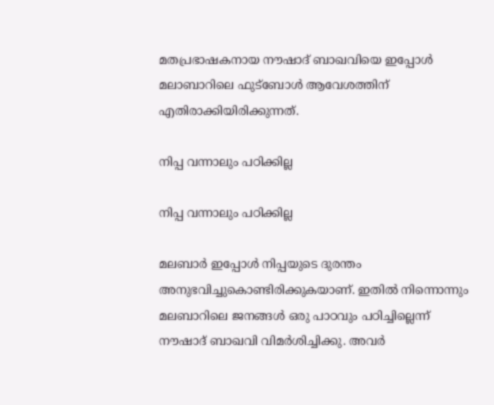മതപ്രഭാഷകനായ നൗഷാദ് ബാഖവിയെ ഇപ്പോള്‍ മലാബാറിലെ ഫുട്‌ബോള്‍ ആവേശത്തിന് എതിരാക്കിയിരിക്കുന്നത്.

നിപ്പ വന്നാലും പഠിക്കില്ല

നിപ്പ വന്നാലും പഠിക്കില്ല

മലബാര്‍ ഇപ്പോള്‍ നിപ്പയുടെ ദുരന്തം അനുഭവിച്ചുകൊണ്ടിരിക്കുകയാണ്. ഇതില്‍ നിന്നൊന്നും മലബാറിലെ ജനങ്ങള്‍ ഒരു പാഠവും പഠിച്ചില്ലെന്ന് നൗഷാദ് ബാഖവി വിമര്‍ശിച്ചിക്കു. അവര്‍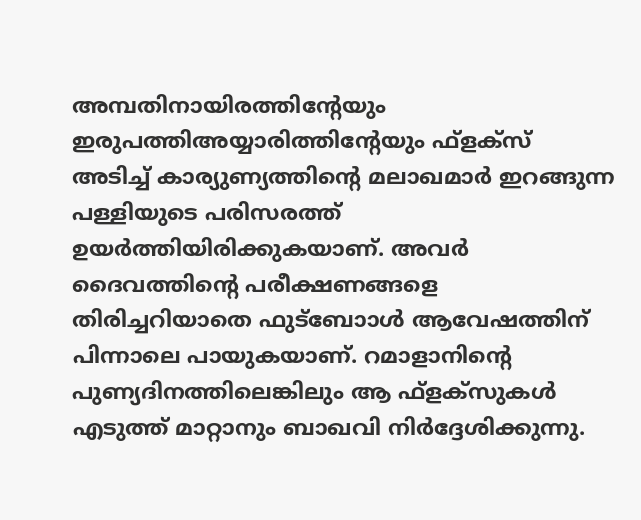അമ്പതിനായിരത്തിന്റേയും ഇരുപത്തിഅയ്യാരിത്തിന്റേയും ഫ്‌ളക്‌സ് അടിച്ച് കാര്യുണ്യത്തിന്റെ മലാഖമാര്‍ ഇറങ്ങുന്ന പള്ളിയുടെ പരിസരത്ത് ഉയര്‍ത്തിയിരിക്കുകയാണ്. അവര്‍ ദൈവത്തിന്റെ പരീക്ഷണങ്ങളെ തിരിച്ചറിയാതെ ഫുട്‌ബോാള്‍ ആവേഷത്തിന് പിന്നാലെ പായുകയാണ്. റമാളാനിന്റെ പുണ്യദിനത്തിലെങ്കിലും ആ ഫ്‌ളക്‌സുകള്‍ എടുത്ത് മാറ്റാനും ബാഖവി നിര്‍ദ്ദേശിക്കുന്നു.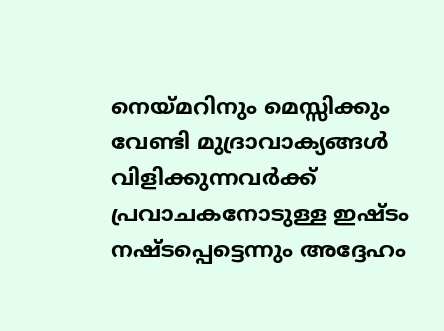നെയ്മറിനും മെസ്സിക്കും വേണ്ടി മുദ്രാവാക്യങ്ങള്‍ വിളിക്കുന്നവര്‍ക്ക് പ്രവാചകനോടുള്ള ഇഷ്ടം നഷ്ടപ്പെട്ടെന്നും അദ്ദേഹം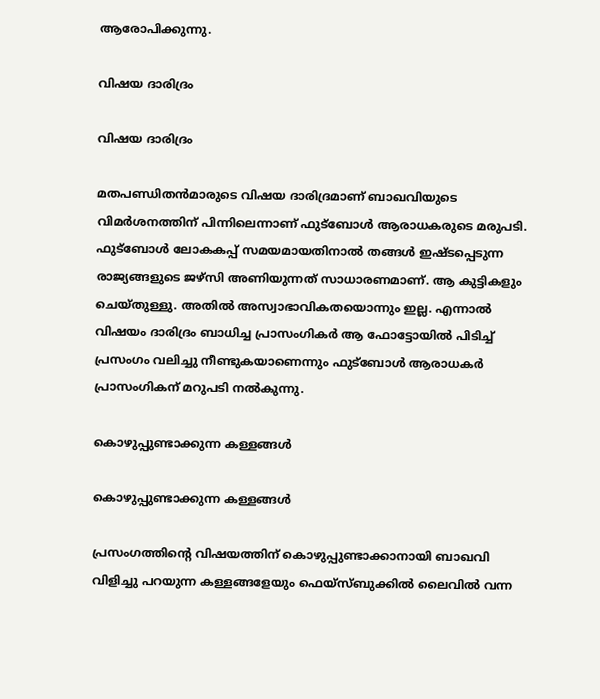ആരോപിക്കുന്നു.

വിഷയ ദാരിദ്രം

വിഷയ ദാരിദ്രം

മതപണ്ഡിതന്‍മാരുടെ വിഷയ ദാരിദ്രമാണ് ബാഖവിയുടെ വിമര്‍ശനത്തിന് പിന്നിലെന്നാണ് ഫുട്‌ബോള്‍ ആരാധകരുടെ മരുപടി. ഫുട്‌ബോള്‍ ലോകകപ്പ് സമയമായതിനാല്‍ തങ്ങള്‍ ഇഷ്ടപ്പെടുന്ന രാജ്യങ്ങളുടെ ജഴ്‌സി അണിയുന്നത് സാധാരണമാണ്. ആ കുട്ടികളും ചെയ്തുള്ളു. അതില്‍ അസ്വാഭാവികതയൊന്നും ഇല്ല. എന്നാല്‍ വിഷയം ദാരിദ്രം ബാധിച്ച പ്രാസംഗികര്‍ ആ ഫോട്ടോയില്‍ പിടിച്ച് പ്രസംഗം വലിച്ചു നീണ്ടുകയാണെന്നും ഫുട്‌ബോള്‍ ആരാധകര്‍ പ്രാസംഗികന് മറുപടി നല്‍കുന്നു.

കൊഴുപ്പുണ്ടാക്കുന്ന കള്ളങ്ങള്‍

കൊഴുപ്പുണ്ടാക്കുന്ന കള്ളങ്ങള്‍

പ്രസംഗത്തിന്റെ വിഷയത്തിന് കൊഴുപ്പുണ്ടാക്കാനായി ബാഖവി വിളിച്ചു പറയുന്ന കള്ളങ്ങളേയും ഫെയ്‌സ്ബുക്കില്‍ ലൈവില്‍ വന്ന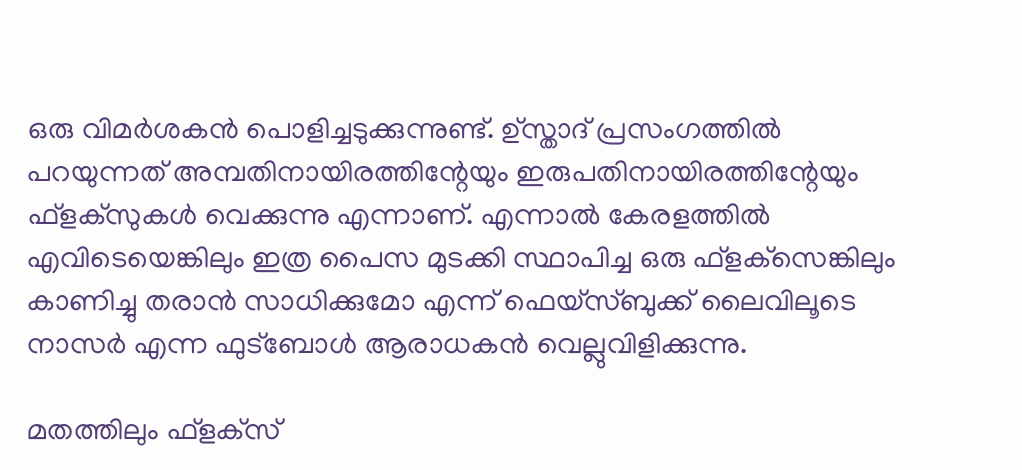ഒരു വിമര്‍ശകന്‍ പൊളിച്ചടുക്കുന്നുണ്ട്. ഉ്‌സ്താദ് പ്രസംഗത്തില്‍ പറയുന്നത് അമ്പതിനായിരത്തിന്റേയും ഇരുപതിനായിരത്തിന്റേയും ഫ്‌ളക്‌സുകള്‍ വെക്കുന്നു എന്നാണ്. എന്നാല്‍ കേരളത്തില്‍ എവിടെയെങ്കിലും ഇത്ര പൈസ മുടക്കി സ്ഥാപിച്ച ഒരു ഫ്‌ളക്‌സെങ്കിലും കാണിച്ചു തരാന്‍ സാധിക്കുമോ എന്ന് ഫെയ്‌സ്ബുക്ക് ലൈവിലൂടെ നാസര്‍ എന്ന ഫുട്‌ബോള്‍ ആരാധകന്‍ വെല്ലുവിളിക്കുന്നു.

മതത്തിലും ഫ്‌ളക്‌സ്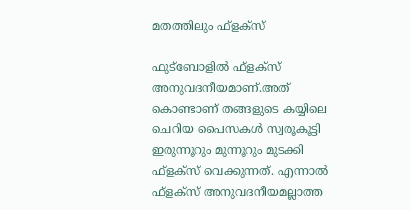മതത്തിലും ഫ്‌ളക്‌സ്

ഫുട്‌ബോളില്‍ ഫ്‌ളക്‌സ് അനുവദനീയമാണ്.അത് കൊണ്ടാണ് തങ്ങളുടെ കയ്യിലെ ചെറിയ പൈസകള്‍ സ്വരൂകൂട്ടി ഇരുന്നൂറും മുന്നൂറും മുടക്കി ഫ്‌ളക്‌സ് വെക്കുന്നത്. എന്നാല്‍ ഫ്‌ളക്‌സ് അനുവദനീയമല്ലാത്ത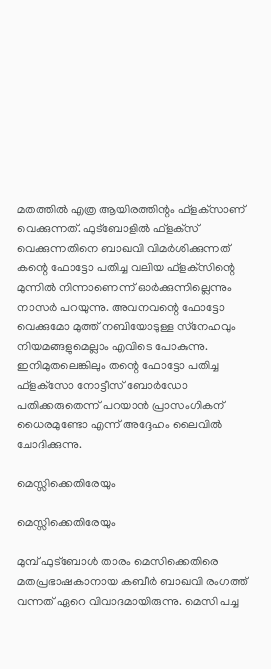മതത്തില്‍ എത്ര ആയിരത്തിന്റം ഫ്‌ളക്‌സാണ് വെക്കുന്നത്. ഫുട്‌ബോളില്‍ ഫ്‌ളക്‌സ് വെക്കുന്നതിനെ ബാഖവി വിമര്‍ശിക്കുന്നത് കന്റെ ഫോട്ടോ പതിച്ച വലിയ ഫ്‌ളക്‌സിന്റെ മുന്നില്‍ നിന്നാണെന്ന് ഓര്‍ക്കുന്നില്ലെന്നും നാസര്‍ പറയുന്നു. അവനവന്റെ ഫോട്ടോ വെക്കുമോ മുത്ത് നബിയോടുള്ള സ്‌നേഹവും നിയമങ്ങളുമെല്ലാം എവിടെ പോകുന്നു. ഇനിമുതലെങ്കിലും തന്റെ ഫോട്ടോ പതിച്ച ഫ്‌ളക്‌സോ നോട്ടീസ് ബോര്‍ഡോ പതിക്കരുതെന്ന് പറയാന്‍ പ്രാസംഗികന് ധൈരമുണ്ടോ എന്ന് അദ്ദേഹം ലൈവില്‍ ചോദിക്കുന്നു.

മെസ്സിക്കെതിരേയും

മെസ്സിക്കെതിരേയും

മുമ്പ് ഫുട്‌ബോള്‍ താരം മെസിക്കെതിരെ മതപ്രഭാഷകാനായ കബീര്‍ ബാഖവി രംഗത്ത് വന്നത് ഏറെ വിവാദമായിരുന്നു. മെസി പച്ച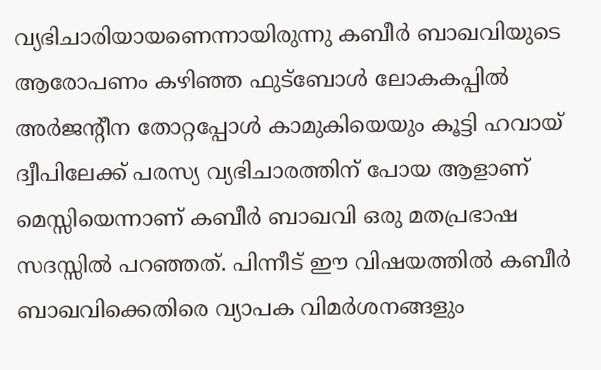വ്യഭിചാരിയായണെന്നായിരുന്നു കബീര്‍ ബാഖവിയുടെ ആരോപണം കഴിഞ്ഞ ഫുട്ബോള്‍ ലോകകപ്പില്‍ അര്‍ജന്റീന തോറ്റപ്പോള്‍ കാമുകിയെയും കൂട്ടി ഹവായ് ദ്വീപിലേക്ക് പരസ്യ വ്യഭിചാരത്തിന് പോയ ആളാണ് മെസ്സിയെന്നാണ് കബീര്‍ ബാഖവി ഒരു മതപ്രഭാഷ സദസ്സില്‍ പറഞ്ഞത്. പിന്നീട് ഈ വിഷയത്തില്‍ കബീര്‍ ബാഖവിക്കെതിരെ വ്യാപക വിമര്‍ശനങ്ങളും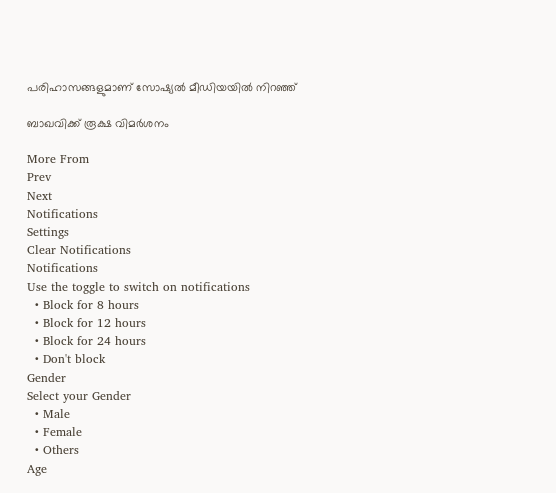പരിഹാസങ്ങളുമാണ് സോഷ്യല്‍ മീഡിയയില്‍ നിറഞ്ഞ്

ബാഖവിക്ക് രൂക്ഷ വിമര്‍ശനം

More From
Prev
Next
Notifications
Settings
Clear Notifications
Notifications
Use the toggle to switch on notifications
  • Block for 8 hours
  • Block for 12 hours
  • Block for 24 hours
  • Don't block
Gender
Select your Gender
  • Male
  • Female
  • Others
Age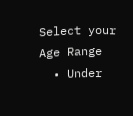Select your Age Range
  • Under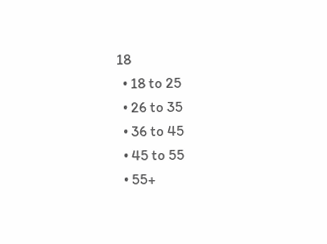18
  • 18 to 25
  • 26 to 35
  • 36 to 45
  • 45 to 55
  • 55+